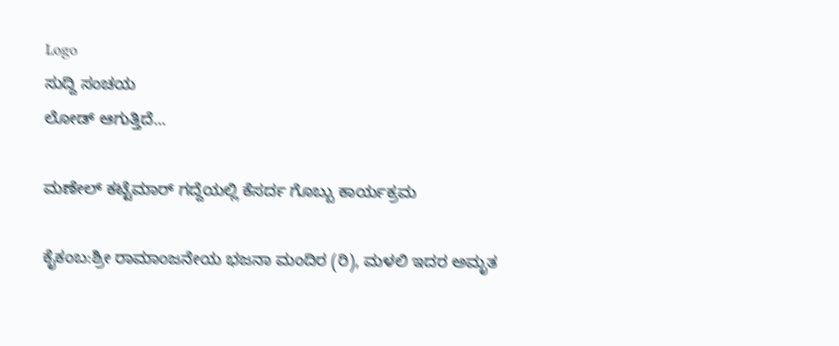Logo
ಸುದ್ದಿ ಸಂಚಯ
ಲೋಡ್ ಆಗುತ್ತಿದೆ...

ಮಣೇಲ್ ಕಟ್ಟೆಮಾರ್ ಗದ್ದೆಯಲ್ಲಿ ಕೆಸರ್ದ ಗೊಬ್ಬು ಕಾರ್ಯಕ್ರಮ

ಕೈಕಂಬ:ಶ್ರೀ ರಾಮಾಂಜನೇಯ ಭಜನಾ ಮಂದಿರ (ರಿ), ಮಳಲಿ ಇದರ ಅಮೃತ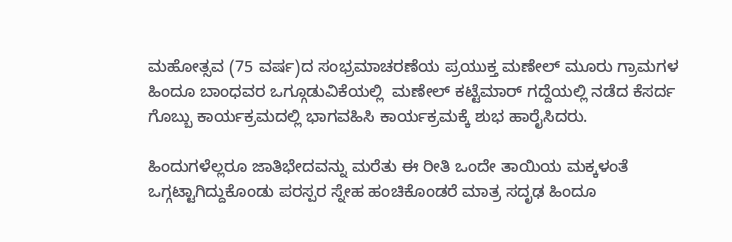ಮಹೋತ್ಸವ (75 ವರ್ಷ)ದ ಸಂಭ್ರಮಾಚರಣೆಯ ಪ್ರಯುಕ್ತ ಮಣೇಲ್ ಮೂರು ಗ್ರಾಮಗಳ ಹಿಂದೂ ಬಾಂಧವರ ಒಗ್ಗೂಡುವಿಕೆಯಲ್ಲಿ  ಮಣೇಲ್ ಕಟ್ಟೆಮಾರ್ ಗದ್ದೆಯಲ್ಲಿ ನಡೆದ ಕೆಸರ್ದ ಗೊಬ್ಬು ಕಾರ್ಯಕ್ರಮದಲ್ಲಿ ಭಾಗವಹಿಸಿ ಕಾರ್ಯಕ್ರಮಕ್ಕೆ ಶುಭ ಹಾರೈಸಿದರು.

ಹಿಂದುಗಳೆಲ್ಲರೂ ಜಾತಿಭೇದವನ್ನು ಮರೆತು ಈ ರೀತಿ ಒಂದೇ ತಾಯಿಯ ಮಕ್ಕಳಂತೆ ಒಗ್ಗಟ್ಟಾಗಿದ್ದುಕೊಂಡು ಪರಸ್ಪರ ಸ್ನೇಹ ಹಂಚಿಕೊಂಡರೆ ಮಾತ್ರ ಸದೃಢ ಹಿಂದೂ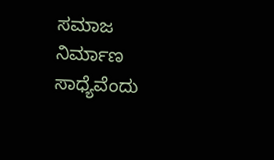ಸಮಾಜ ನಿರ್ಮಾಣ ಸಾಧ್ಯೆವೆಂದು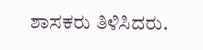ಶಾಸಕರು ತಿಳಿಸಿದರು.